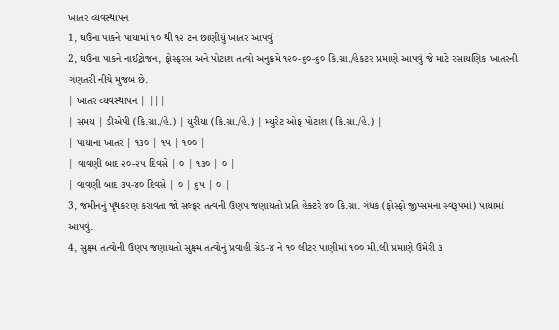ખાતર વ્યવસ્થાપન
1, ઘઉંના પાકને પાયામાં ૧૦ થી ૧૨ ટન છાણીયું ખાતર આપવું
2, ઘઉંના પાકને નાઈટ્રોજન, ફોસ્ફરસ અને પોટાશ તત્વો અનુક્રમે ૧૨૦-૬૦-૬૦ કિ.ગ્રા./હેકટર પ્રમાણે આપવું જે માટે રસાયણિક ખાતરની ગણતરી નીચે મુજબ છે.
| ખાતર વ્યવસ્થાપન | |||
| સમય | ડીએપી (કિ.ગ્રા./હે.) | યુરીયા (કિ.ગ્રા./હે.) | મ્યુરેટ ઓફ પોટાશ (કિ.ગ્રા./હે.) |
| પાયાના ખાતર | ૧૩૦ | ૧૫ | ૧૦૦ |
| વાવણી બાદ ૨૦-૨૫ દિવસે | ૦ | ૧૩૦ | ૦ |
| વાવણી બાદ ૩૫-૪૦ દિવસે | ૦ | ૬૫ | ૦ |
3, જમીનનું પૃથકરણ કરાવતા જો સલ્ફર તત્વની ઉણપ જણાયતો પ્રતિ હેક્ટરે ૪૦ કિ.ગ્રા. ગંધક (ફોસ્ફો જીપ્સમના સ્વરૂપમાં) પાયામાં આપવું.
4, સુક્ષ્મ તત્વોની ઉણપ જણાયતો સુક્ષ્મ તત્વોનું પ્રવાહી ગ્રેડ-૪ ને ૧૦ લીટર પાણીમાં ૧૦૦ મી.લી પ્રમાણે ઉમેરી ૩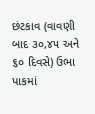છંટકાવ (વાવણી બાદ ૩૦,૪૫ અને ૬૦ દિવસે) ઉભા પાકમાં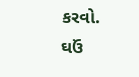કરવો.
ઘઉં